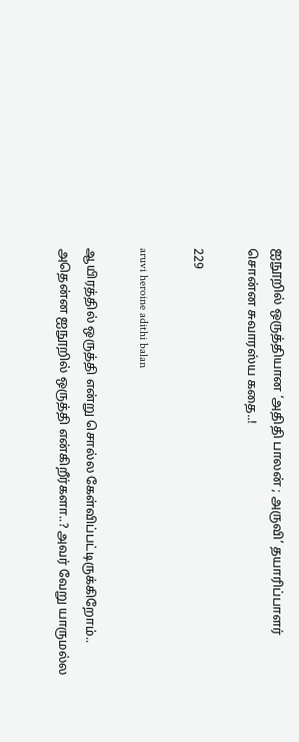ஐநூறில் ஒருத்தியான ‘அதிதி பாலன் ; அருவி’ தயாரிப்பாளர் சொன்ன சுவாரஸ்ய கதை..!

229

aruvi heroine adithi balan

ஆயிரத்தில் ஒருத்தி என்று சொல்ல கேள்விப்பட்டிருக்கிறோம்.. அதென்ன ஐநூறில் ஒருத்தி என்கிறீர்களா..? அவர் வேறு யாருமல்ல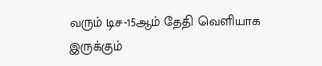வரும் டிச-15ஆம் தேதி வெளியாக இருக்கும்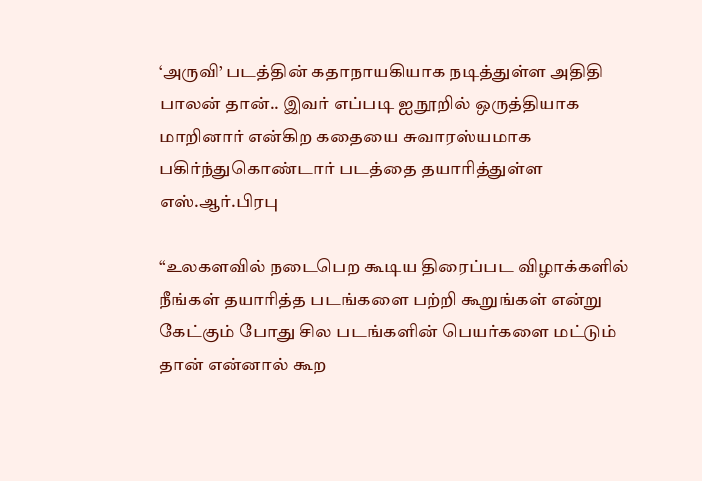‘அருவி’ படத்தின் கதாநாயகியாக நடித்துள்ள அதிதி பாலன் தான்.. இவர் எப்படி ஐநூறில் ஒருத்தியாக மாறினார் என்கிற கதையை சுவாரஸ்யமாக பகிர்ந்துகொண்டார் படத்தை தயாரித்துள்ள எஸ்.ஆர்.பிரபு

“உலகளவில் நடைபெற கூடிய திரைப்பட விழாக்களில் நீங்கள் தயாரித்த படங்களை பற்றி கூறுங்கள் என்று கேட்கும் போது சில படங்களின் பெயர்களை மட்டும் தான் என்னால் கூற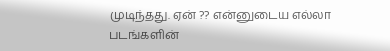முடிந்தது. ஏன் ?? என்னுடைய எல்லா படங்களின்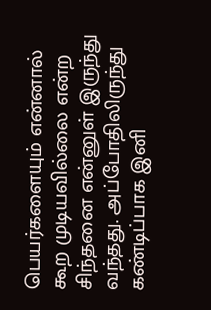பெயர்களையும் என்னால் கூற முடியவில்லை என்ற சிந்தனை என்னுள் இருந்து வந்தது. அப்போதிலிருந்து கண்டிப்பாக இனி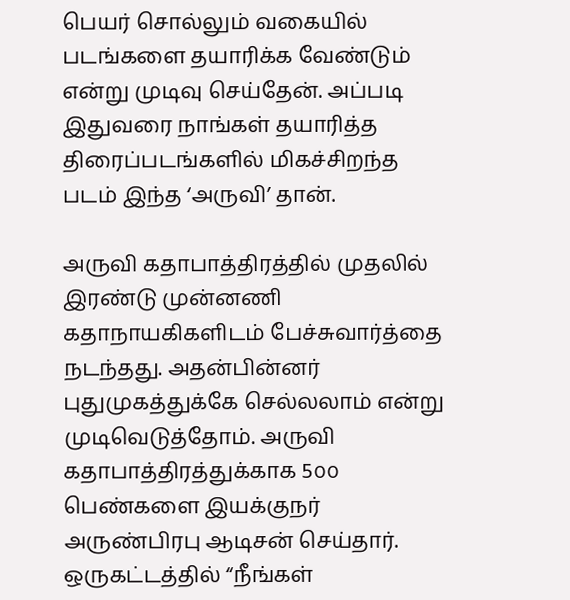பெயர் சொல்லும் வகையில் படங்களை தயாரிக்க வேண்டும் என்று முடிவு செய்தேன். அப்படி இதுவரை நாங்கள் தயாரித்த திரைப்படங்களில் மிகச்சிறந்த படம் இந்த ‘அருவி’ தான்.

அருவி கதாபாத்திரத்தில் முதலில் இரண்டு முன்னணி கதாநாயகிகளிடம் பேச்சுவார்த்தை நடந்தது. அதன்பின்னர் புதுமுகத்துக்கே செல்லலாம் என்று முடிவெடுத்தோம். அருவி கதாபாத்திரத்துக்காக 5௦௦ பெண்களை இயக்குநர் அருண்பிரபு ஆடிசன் செய்தார். ஒருகட்டத்தில் “நீங்கள்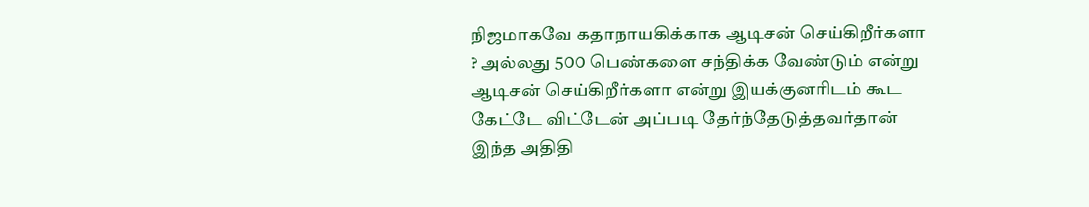நிஜமாகவே கதாநாயகிக்காக ஆடிசன் செய்கிறீர்களா ? அல்லது 5௦௦ பெண்களை சந்திக்க வேண்டும் என்று ஆடிசன் செய்கிறீர்களா என்று இயக்குனரிடம் கூட கேட்டே விட்டேன் அப்படி தேர்ந்தேடுத்தவர்தான் இந்த அதிதி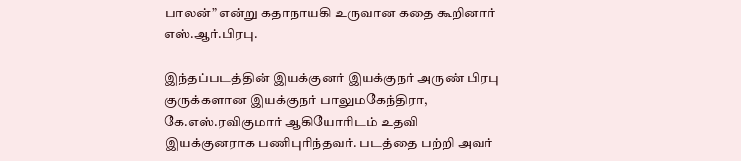பாலன்” என்று கதாநாயகி உருவான கதை கூறினார் எஸ்.ஆர்.பிரபு.

இந்தப்படத்தின் இயக்குனர் இயக்குநர் அருண் பிரபு குருக்களான இயக்குநர் பாலுமகேந்திரா, கே.எஸ்.ரவிகுமார் ஆகியோரிடம் உதவி இயக்குனராக பணிபுரிந்தவர். படத்தை பற்றி அவர்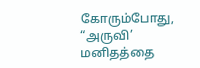கோரும்போது, “அருவி’ மனிதத்தை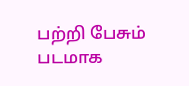பற்றி பேசும் படமாக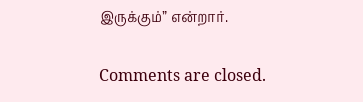இருக்கும்” என்றார்.

Comments are closed.